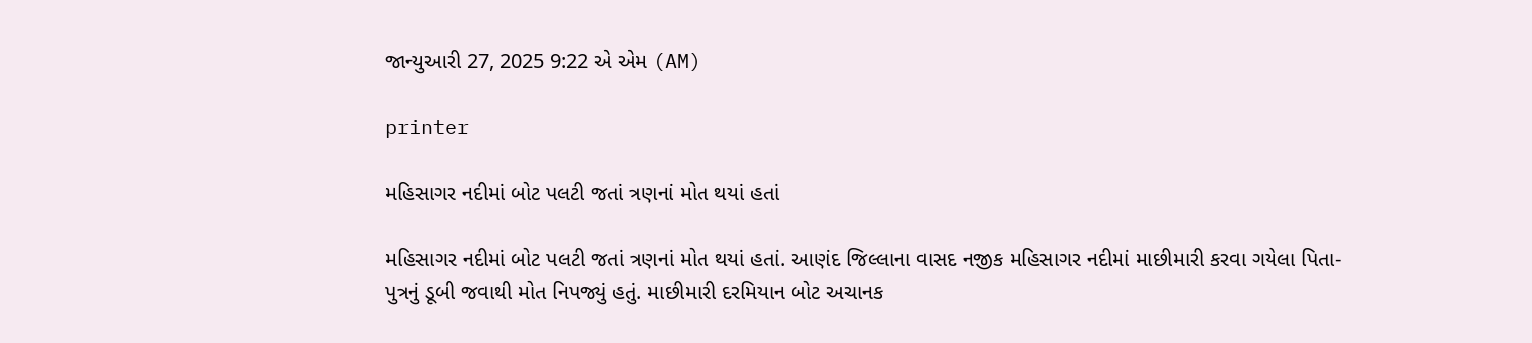જાન્યુઆરી 27, 2025 9:22 એ એમ (AM)

printer

મહિસાગર નદીમાં બોટ પલટી જતાં ત્રણનાં મોત થયાં હતાં

મહિસાગર નદીમાં બોટ પલટી જતાં ત્રણનાં મોત થયાં હતાં. આણંદ જિલ્લાના વાસદ નજીક મહિસાગર નદીમાં માછીમારી કરવા ગયેલા પિતા-પુત્રનું ડૂબી જવાથી મોત નિપજ્યું હતું. માછીમારી દરમિયાન બોટ અચાનક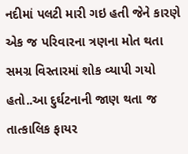નદીમાં પલટી મારી ગઇ હતી જેને કારણે એક જ પરિવારના ત્રણના મોત થતા સમગ્ર વિસ્તારમાં શોક વ્યાપી ગયો હતો..આ દુર્ઘટનાની જાણ થતા જ તાત્કાલિક ફાયર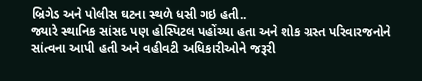બ્રિગેડ અને પોલીસ ઘટના સ્થળે ધસી ગઇ હતી..
જ્યારે સ્થાનિક સાંસદ પણ હોસ્પિટલ પહોંચ્યા હતા અને શોક ગ્રસ્ત પરિવારજનોને સાંત્વના આપી હતી અને વહીવટી અધિકારીઓને જરૂરી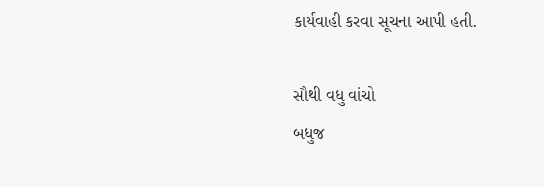કાર્યવાહી કરવા સૂચના આપી હતી.

સૌથી વધુ વાંચો
બધુજ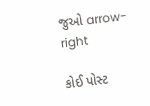જુઓ arrow-right

કોઈ પોસ્ટ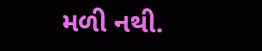મળી નથી.